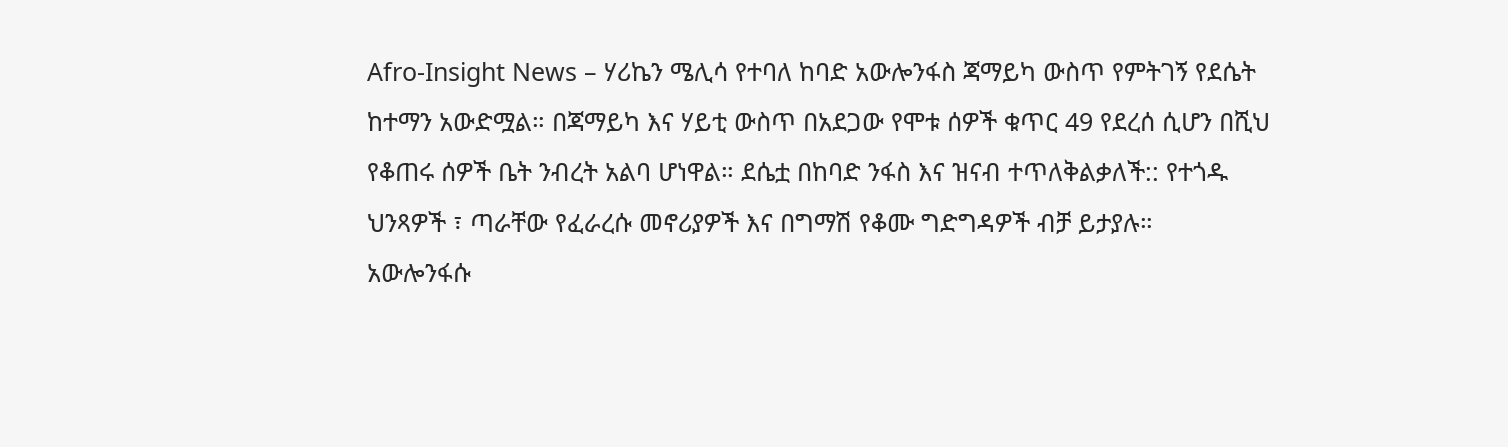Afro-Insight News – ሃሪኬን ሜሊሳ የተባለ ከባድ አውሎንፋስ ጃማይካ ውስጥ የምትገኝ የደሴት ከተማን አውድሟል። በጃማይካ እና ሃይቲ ውስጥ በአደጋው የሞቱ ሰዎች ቁጥር 49 የደረሰ ሲሆን በሺህ የቆጠሩ ሰዎች ቤት ንብረት አልባ ሆነዋል። ደሴቷ በከባድ ንፋስ እና ዝናብ ተጥለቅልቃለች:: የተጎዱ ህንጻዎች ፣ ጣራቸው የፈራረሱ መኖሪያዎች እና በግማሽ የቆሙ ግድግዳዎች ብቻ ይታያሉ።
አውሎንፋሱ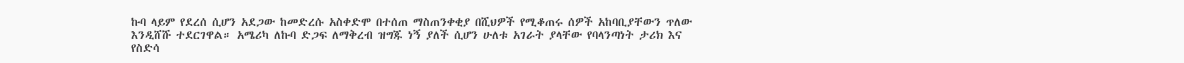ኩባ ላይም የደረሰ ሲሆን አደጋው ከመድረሱ አስቀድሞ በተሰጠ ማስጠንቀቂያ በሺህዎች የሚቆጠሩ ሰዎች አከባቢያቸውን ጥለው እንዲሸሹ ተደርገዋል። አሜሪካ ለኩባ ድጋፍ ለማቅረብ ዝግጁ ነኝ ያለች ሲሆን ሁለቱ አገራት ያላቸው የባላንጣነት ታሪክ እና የስድሳ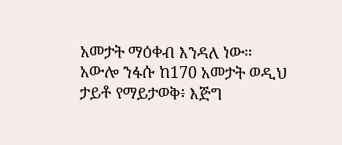አመታት ማዕቀብ እንዳለ ነው።
አውሎ ንፋሱ ከ170 አመታት ወዲህ ታይቶ የማይታወቅ፥ እጅግ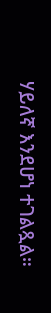ሃይለኛ እንደሆነ ተገልጿል።